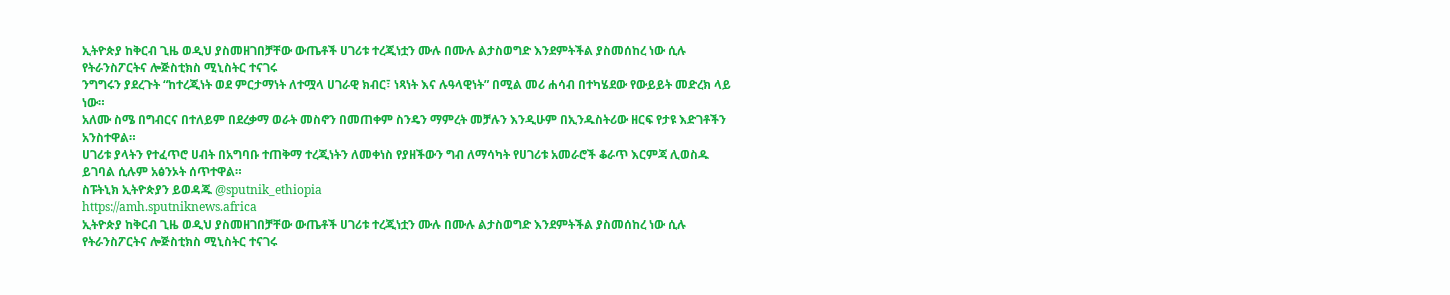ኢትዮጵያ ከቅርብ ጊዜ ወዲህ ያስመዘገበቻቸው ውጤቶች ሀገሪቱ ተረጂነቷን ሙሉ በሙሉ ልታስወግድ እንደምትችል ያስመሰከረ ነው ሲሉ የትራንስፖርትና ሎጅስቲክስ ሚኒስትር ተናገሩ
ንግግሩን ያደረጉት “ከተረጂነት ወደ ምርታማነት ለተሟላ ሀገራዊ ክብር፣ ነጻነት እና ሉዓላዊነት” በሚል መሪ ሐሳብ በተካሄደው የውይይት መድረክ ላይ ነው።
አለሙ ስሜ በግብርና በተለይም በደረቃማ ወራት መስኖን በመጠቀም ስንዴን ማምረት መቻሉን እንዲሁም በኢንዱስትሪው ዘርፍ የታዩ እድገቶችን አንስተዋል።
ሀገሪቱ ያላትን የተፈጥሮ ሀብት በአግባቡ ተጠቅማ ተረጂነትን ለመቀነስ የያዘችውን ግብ ለማሳካት የሀገሪቱ አመራሮች ቆራጥ እርምጃ ሊወስዱ ይገባል ሲሉም አፅንኦት ሰጥተዋል።
ስፑትኒክ ኢትዮጵያን ይወዳጁ @sputnik_ethiopia
https://amh.sputniknews.africa
ኢትዮጵያ ከቅርብ ጊዜ ወዲህ ያስመዘገበቻቸው ውጤቶች ሀገሪቱ ተረጂነቷን ሙሉ በሙሉ ልታስወግድ እንደምትችል ያስመሰከረ ነው ሲሉ የትራንስፖርትና ሎጅስቲክስ ሚኒስትር ተናገሩ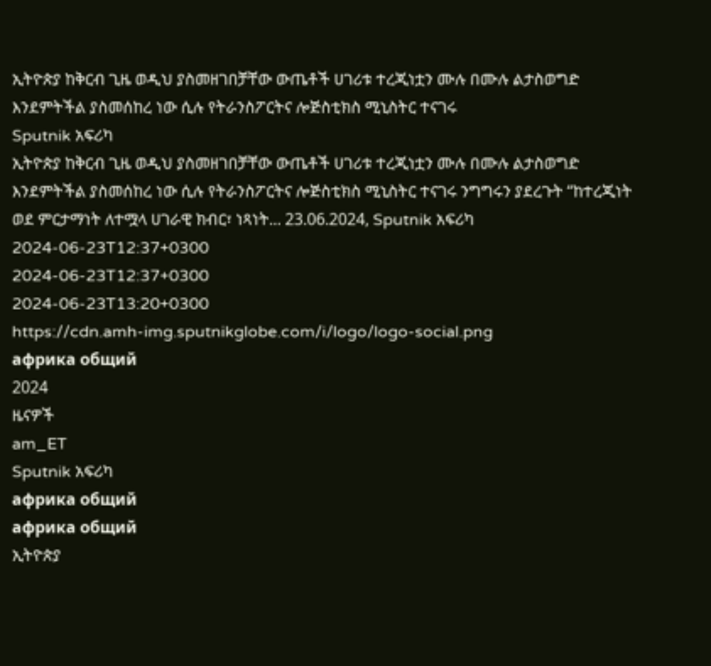ኢትዮጵያ ከቅርብ ጊዜ ወዲህ ያስመዘገበቻቸው ውጤቶች ሀገሪቱ ተረጂነቷን ሙሉ በሙሉ ልታስወግድ እንደምትችል ያስመሰከረ ነው ሲሉ የትራንስፖርትና ሎጅስቲክስ ሚኒስትር ተናገሩ
Sputnik አፍሪካ
ኢትዮጵያ ከቅርብ ጊዜ ወዲህ ያስመዘገበቻቸው ውጤቶች ሀገሪቱ ተረጂነቷን ሙሉ በሙሉ ልታስወግድ እንደምትችል ያስመሰከረ ነው ሲሉ የትራንስፖርትና ሎጅስቲክስ ሚኒስትር ተናገሩ ንግግሩን ያደረጉት “ከተረጂነት ወደ ምርታማነት ለተሟላ ሀገራዊ ክብር፣ ነጻነት... 23.06.2024, Sputnik አፍሪካ
2024-06-23T12:37+0300
2024-06-23T12:37+0300
2024-06-23T13:20+0300
https://cdn.amh-img.sputnikglobe.com/i/logo/logo-social.png
африка общий
2024
ዜናዎች
am_ET
Sputnik አፍሪካ
африка общий
африка общий
ኢትዮጵያ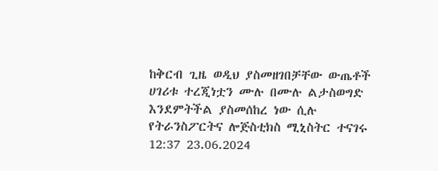ከቅርብ ጊዜ ወዲህ ያስመዘገበቻቸው ውጤቶች ሀገሪቱ ተረጂነቷን ሙሉ በሙሉ ልታስወግድ እንደምትችል ያስመሰከረ ነው ሲሉ የትራንስፖርትና ሎጅስቲክስ ሚኒስትር ተናገሩ
12:37 23.06.2024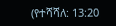(የተሻሻለ: 13:20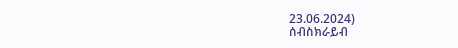23.06.2024)
ሰብስክራይብ